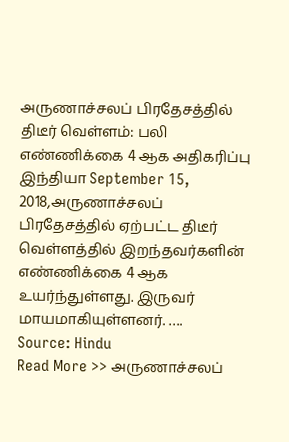அருணாச்சலப் பிரதேசத்தில் திடீர் வெள்ளம்: பலி எண்ணிக்கை 4 ஆக அதிகரிப்பு
இந்தியா September 15, 2018,அருணாச்சலப் பிரதேசத்தில் ஏற்பட்ட திடீர் வெள்ளத்தில் இறந்தவர்களின் எண்ணிக்கை 4 ஆக உயர்ந்துள்ளது. இருவர் மாயமாகியுள்ளனர். ….
Source: Hindu
Read More >> அருணாச்சலப்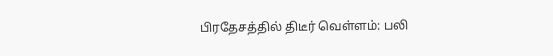பிரதேசத்தில் திடீர் வெள்ளம்: பலி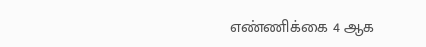எண்ணிக்கை 4 ஆக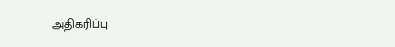அதிகரிப்பு